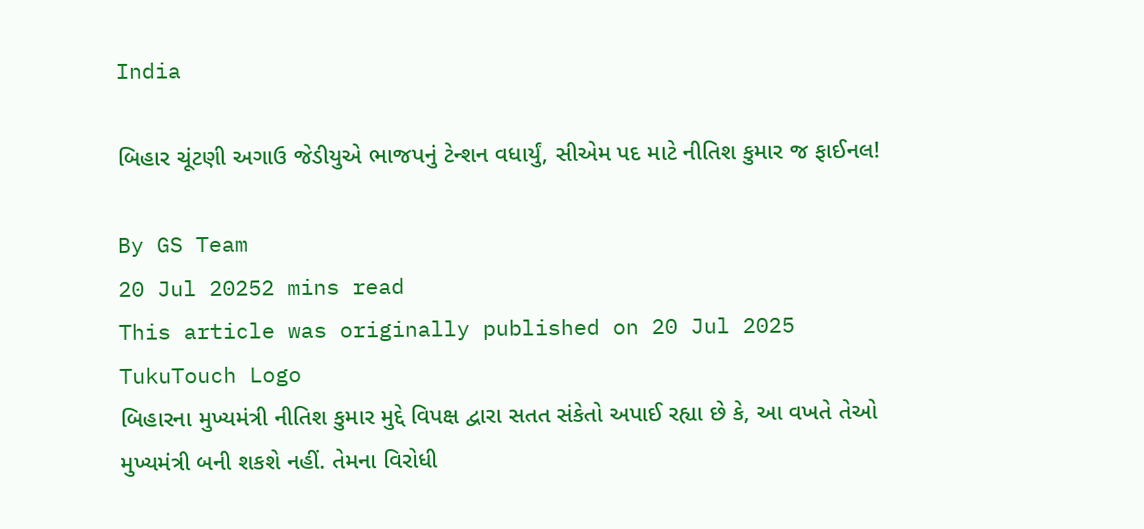India

બિહાર ચૂંટણી અગાઉ જેડીયુએ ભાજપનું ટેન્શન વધાર્યું, સીએમ પદ માટે નીતિશ કુમાર જ ફાઈનલ!

By GS Team
20 Jul 20252 mins read
This article was originally published on 20 Jul 2025
TukuTouch Logo
બિહારના મુખ્યમંત્રી નીતિશ કુમાર મુદ્દે વિપક્ષ દ્વારા સતત સંકેતો અપાઈ રહ્યા છે કે, આ વખતે તેઓ મુખ્યમંત્રી બની શકશે નહીં. તેમના વિરોધી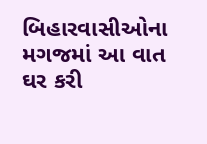બિહારવાસીઓના મગજમાં આ વાત ઘર કરી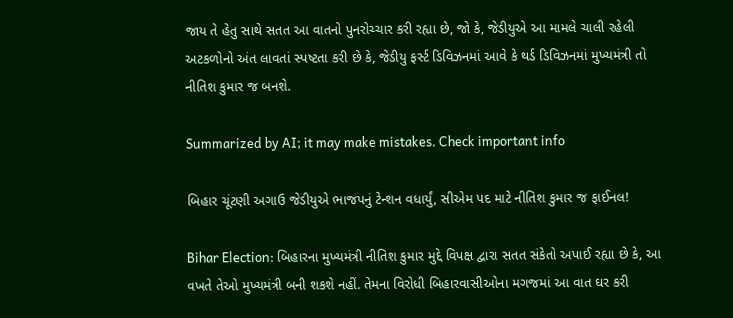જાય તે હેતુ સાથે સતત આ વાતનો પુનરોચ્ચાર કરી રહ્યા છે, જો કે, જેડીયુએ આ મામલે ચાલી રહેલી અટકળોનો અંત લાવતાં સ્પષ્ટતા કરી છે કે, જેડીયુ ફર્સ્ટ ડિવિઝનમાં આવે કે થર્ડ ડિવિઝનમાં મુખ્યમંત્રી તો નીતિશ કુમાર જ બનશે.

Summarized by AI; it may make mistakes. Check important info

બિહાર ચૂંટણી અગાઉ જેડીયુએ ભાજપનું ટેન્શન વધાર્યું, સીએમ પદ માટે નીતિશ કુમાર જ ફાઈનલ!

Bihar Election: બિહારના મુખ્યમંત્રી નીતિશ કુમાર મુદ્દે વિપક્ષ દ્વારા સતત સંકેતો અપાઈ રહ્યા છે કે, આ વખતે તેઓ મુખ્યમંત્રી બની શકશે નહીં. તેમના વિરોધી બિહારવાસીઓના મગજમાં આ વાત ઘર કરી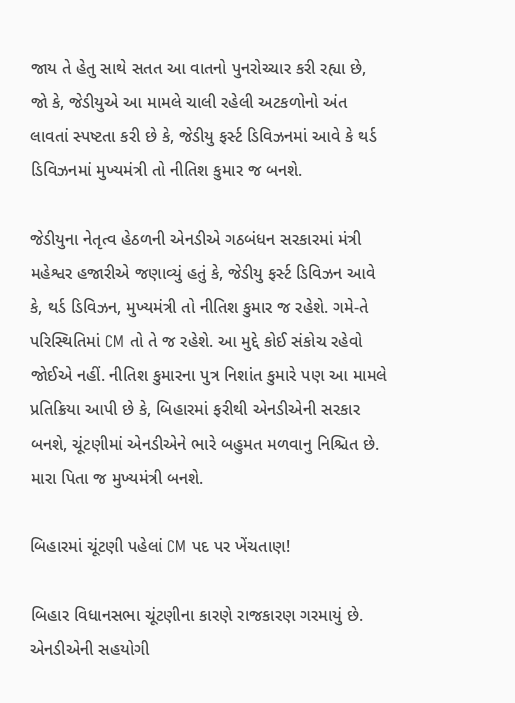જાય તે હેતુ સાથે સતત આ વાતનો પુનરોચ્ચાર કરી રહ્યા છે, જો કે, જેડીયુએ આ મામલે ચાલી રહેલી અટકળોનો અંત લાવતાં સ્પષ્ટતા કરી છે કે, જેડીયુ ફર્સ્ટ ડિવિઝનમાં આવે કે થર્ડ ડિવિઝનમાં મુખ્યમંત્રી તો નીતિશ કુમાર જ બનશે.

જેડીયુના નેતૃત્વ હેઠળની એનડીએ ગઠબંધન સરકારમાં મંત્રી મહેશ્વર હજારીએ જણાવ્યું હતું કે, જેડીયુ ફર્સ્ટ ડિવિઝન આવે કે, થર્ડ ડિવિઝન, મુખ્યમંત્રી તો નીતિશ કુમાર જ રહેશે. ગમે-તે પરિસ્થિતિમાં CM તો તે જ રહેશે. આ મુદ્દે કોઈ સંકોચ રહેવો જોઈએ નહીં. નીતિશ કુમારના પુત્ર નિશાંત કુમારે પણ આ મામલે પ્રતિક્રિયા આપી છે કે, બિહારમાં ફરીથી એનડીએની સરકાર બનશે, ચૂંટણીમાં એનડીએને ભારે બહુમત મળવાનુ નિશ્ચિત છે. મારા પિતા જ મુખ્યમંત્રી બનશે.

બિહારમાં ચૂંટણી પહેલાં CM પદ પર ખેંચતાણ!

બિહાર વિધાનસભા ચૂંટણીના કારણે રાજકારણ ગરમાયું છે. એનડીએની સહયોગી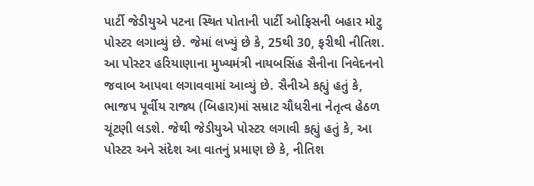પાર્ટી જેડીયુએ પટના સ્થિત પોતાની પાર્ટી ઓફિસની બહાર મોટુ પોસ્ટર લગાવ્યું છે. જેમાં લખ્યું છે કે, 25થી 30, ફરીથી નીતિશ. આ પોસ્ટર હરિયાણાના મુખ્યમંત્રી નાયબસિંહ સૈનીના નિવેદનનો જવાબ આપવા લગાવવામાં આવ્યું છે. સૈનીએ કહ્યું હતું કે, ભાજપ પૂર્વીય રાજ્ય (બિહાર)માં સમ્રાટ ચૌધરીના નેતૃત્વ હેઠળ ચૂંટણી લડશે. જેથી જેડીયુએ પોસ્ટર લગાવી કહ્યું હતું કે, આ પોસ્ટર અને સંદેશ આ વાતનું પ્રમાણ છે કે, નીતિશ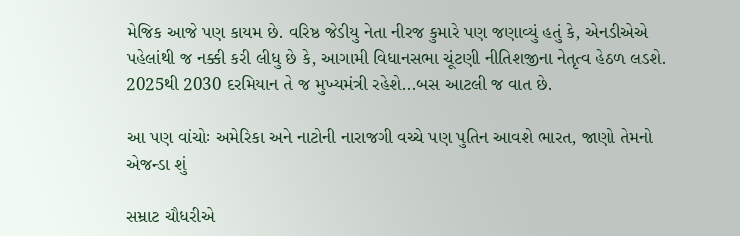મેજિક આજે પણ કાયમ છે. વરિષ્ઠ જેડીયુ નેતા નીરજ કુમારે પણ જણાવ્યું હતું કે, એનડીએએ પહેલાંથી જ નક્કી કરી લીધુ છે કે, આગામી વિધાનસભા ચૂંટણી નીતિશજીના નેતૃત્વ હેઠળ લડશે. 2025થી 2030 દરમિયાન તે જ મુખ્યમંત્રી રહેશે...બસ આટલી જ વાત છે.

આ પણ વાંચોઃ અમેરિકા અને નાટોની નારાજગી વચ્ચે પણ પુતિન આવશે ભારત, જાણો તેમનો એજન્ડા શું

સમ્રાટ ચૌધરીએ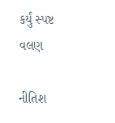કર્યું સ્પષ્ટ વલણ

નીતિશ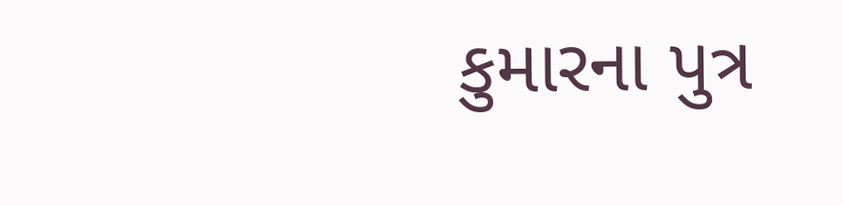કુમારના પુત્ર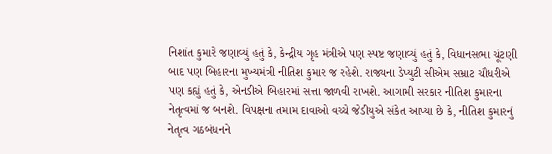નિશાંત કુમારે જણાવ્યું હતું કે, કેન્દ્રીય ગૃહ મંત્રીએ પણ સ્પષ્ટ જણાવ્યું હતું કે, વિધાનસભા ચૂંટણી બાદ પણ બિહારના મુખ્યમંત્રી નીતિશ કુમાર જ રહેશે. રાજ્યના ડેપ્યુટી સીએમ સમ્રાટ ચૌધરીએ પણ કહ્યું હતું કે, એનડીએ બિહારમાં સત્તા જાળવી રાખશે. આગામી સરકાર નીતિશ કુમારના નેતૃત્વમાં જ બનશે. વિપક્ષના તમામ દાવાઓ વચ્ચે જેડીયુએ સંકેત આપ્યા છે કે, નીતિશ કુમારનું નેતૃત્વ ગઠબંધનને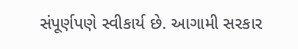સંપૂર્ણપણે સ્વીકાર્ય છે. આગામી સરકાર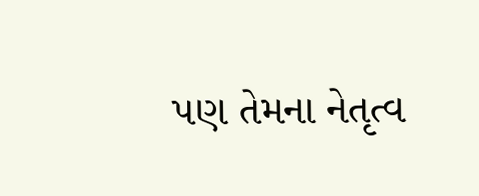પણ તેમના નેતૃત્વ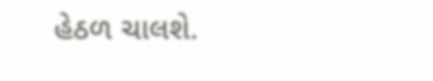હેઠળ ચાલશે.